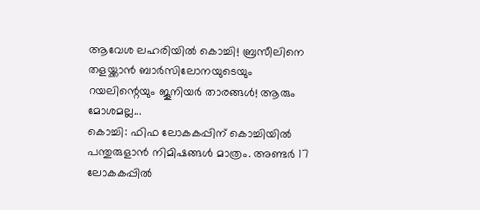ആവേശ ലഹരിയിൽ കൊച്ചി! ബ്രസീലിനെ തളയ്ക്കാൻ ബാർസിലോനയുടെയും റയലിന്റെയും ജൂനിയർ താരങ്ങൾ! ആരും മോശമല്ല...
കൊച്ചി: ഫിഫ ലോകകപ്പിന് കൊച്ചിയിൽ പന്തുരുളാൻ നിമിഷങ്ങൾ മാത്രം. അണ്ടർ 17 ലോകകപ്പിൽ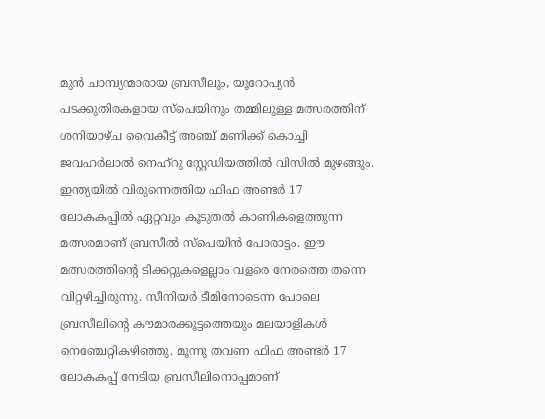മുൻ ചാമ്പ്യന്മാരായ ബ്രസീലും, യൂറോപ്യൻ പടക്കുതിരകളായ സ്പെയിനും തമ്മിലുള്ള മത്സരത്തിന് ശനിയാഴ്ച വൈകീട്ട് അഞ്ച് മണിക്ക് കൊച്ചി ജവഹർലാൽ നെഹ്റു സ്റ്റേഡിയത്തിൽ വിസിൽ മുഴങ്ങും.
ഇന്ത്യയിൽ വിരുന്നെത്തിയ ഫിഫ അണ്ടർ 17 ലോകകപ്പിൽ ഏറ്റവും കൂടുതൽ കാണികളെത്തുന്ന മത്സരമാണ് ബ്രസീൽ സ്പെയിൻ പോരാട്ടം. ഈ മത്സരത്തിന്റെ ടിക്കറ്റുകളെല്ലാം വളരെ നേരത്തെ തന്നെ വിറ്റഴിച്ചിരുന്നു. സീനിയർ ടീമിനോടെന്ന പോലെ ബ്രസീലിന്റെ കൗമാരക്കൂട്ടത്തെയും മലയാളികൾ നെഞ്ചേറ്റികഴിഞ്ഞു. മൂന്നു തവണ ഫിഫ അണ്ടർ 17 ലോകകപ്പ് നേടിയ ബ്രസീലിനൊപ്പമാണ്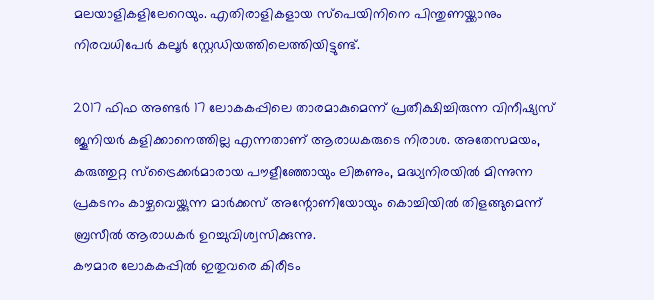മലയാളികളിലേറെയും. എതിരാളികളായ സ്പെയിനിനെ പിന്തുണയ്ക്കാനും നിരവധിപേർ കലൂർ സ്റ്റേഡിയത്തിലെത്തിയിട്ടുണ്ട്.

2017 ഫിഫ അണ്ടർ 17 ലോകകപ്പിലെ താരമാകുമെന്ന് പ്രതീക്ഷിച്ചിരുന്ന വിനീഷ്യസ് ജൂനിയർ കളിക്കാനെത്തില്ല എന്നതാണ് ആരാധകരുടെ നിരാശ. അതേസമയം, കരുത്തുറ്റ സ്ട്രൈക്കർമാരായ പൗളീഞ്ഞോയും ലിങ്കണും, മദ്ധ്യനിരയിൽ മിന്നുന്ന പ്രകടനം കാഴ്ചവെയ്ക്കുന്ന മാർക്കസ് അന്റോണിയോയും കൊച്ചിയിൽ തിളങ്ങുമെന്ന് ബ്രസീൽ ആരാധകർ ഉറച്ചുവിശ്വസിക്കുന്നു.
കൗമാര ലോകകപ്പിൽ ഇതുവരെ കിരീടം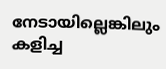നേടായില്ലെങ്കിലും കളിച്ച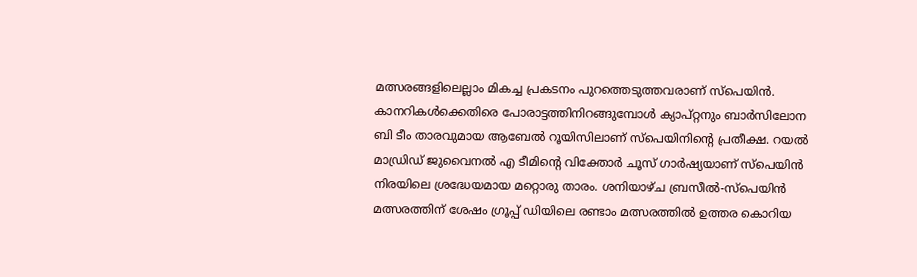മത്സരങ്ങളിലെല്ലാം മികച്ച പ്രകടനം പുറത്തെടുത്തവരാണ് സ്പെയിൻ. കാനറികൾക്കെതിരെ പോരാട്ടത്തിനിറങ്ങുമ്പോൾ ക്യാപ്റ്റനും ബാർസിലോന ബി ടീം താരവുമായ ആബേൽ റൂയിസിലാണ് സ്പെയിനിന്റെ പ്രതീക്ഷ. റയൽ മാഡ്രിഡ് ജുവൈനൽ എ ടീമിന്റെ വിക്തോർ ചൂസ് ഗാർഷ്യയാണ് സ്പെയിൻ നിരയിലെ ശ്രദ്ധേയമായ മറ്റൊരു താരം. ശനിയാഴ്ച ബ്രസീൽ-സ്പെയിൻ മത്സരത്തിന് ശേഷം ഗ്രൂപ്പ് ഡിയിലെ രണ്ടാം മത്സരത്തിൽ ഉത്തര കൊറിയ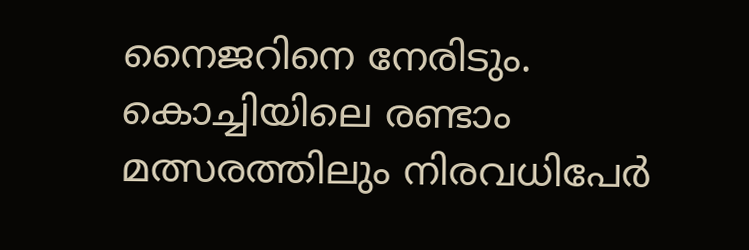നൈജറിനെ നേരിടും. കൊച്ചിയിലെ രണ്ടാം മത്സരത്തിലും നിരവധിപേർ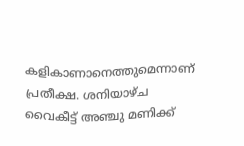കളികാണാനെത്തുമെന്നാണ് പ്രതീക്ഷ. ശനിയാഴ്ച വൈകീട്ട് അഞ്ചു മണിക്ക്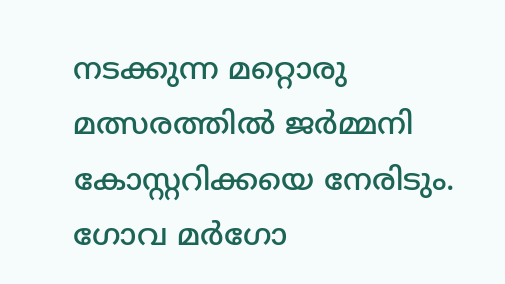നടക്കുന്ന മറ്റൊരു മത്സരത്തിൽ ജർമ്മനി കോസ്റ്ററിക്കയെ നേരിടും. ഗോവ മർഗോ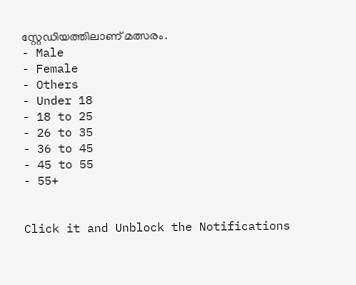സ്റ്റേഡിയത്തിലാണ് മത്സരം.
- Male
- Female
- Others
- Under 18
- 18 to 25
- 26 to 35
- 36 to 45
- 45 to 55
- 55+


Click it and Unblock the Notifications